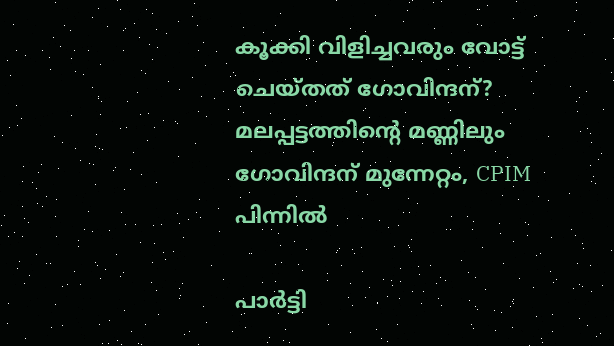കൂക്കി വിളിച്ചവരും വോട്ട് ചെയ്തത് ഗോവിന്ദന്? മലപ്പട്ടത്തിന്റെ മണ്ണിലും ഗോവിന്ദന് മുന്നേറ്റം, CPIM പിന്നില്‍

പാര്‍ട്ടി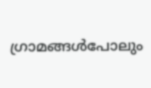ഗ്രാമങ്ങള്‍പോലും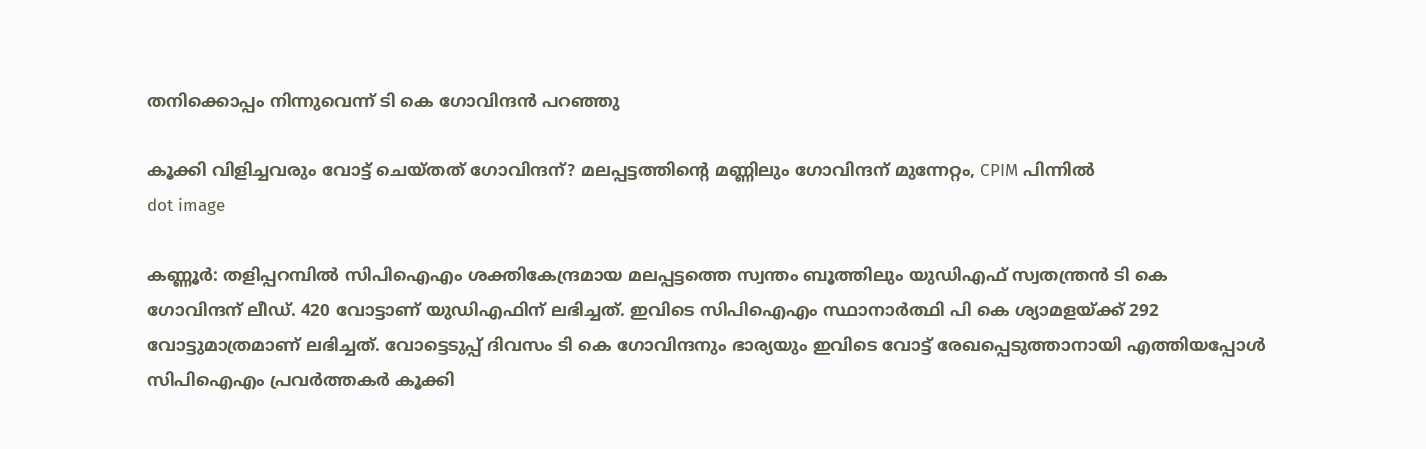തനിക്കൊപ്പം നിന്നുവെന്ന് ടി കെ ഗോവിന്ദന്‍ പറഞ്ഞു

കൂക്കി വിളിച്ചവരും വോട്ട് ചെയ്തത് ഗോവിന്ദന്? മലപ്പട്ടത്തിന്റെ മണ്ണിലും ഗോവിന്ദന് മുന്നേറ്റം, CPIM പിന്നില്‍
dot image

കണ്ണൂര്‍: തളിപ്പറമ്പില്‍ സിപിഐഎം ശക്തികേന്ദ്രമായ മലപ്പട്ടത്തെ സ്വന്തം ബൂത്തിലും യുഡിഎഫ് സ്വതന്ത്രന്‍ ടി കെ ഗോവിന്ദന് ലീഡ്. 420 വോട്ടാണ് യുഡിഎഫിന് ലഭിച്ചത്. ഇവിടെ സിപിഐഎം സ്ഥാനാര്‍ത്ഥി പി കെ ശ്യാമളയ്ക്ക് 292 വോട്ടുമാത്രമാണ് ലഭിച്ചത്. വോട്ടെടുപ്പ് ദിവസം ടി കെ ഗോവിന്ദനും ഭാര്യയും ഇവിടെ വോട്ട് രേഖപ്പെടുത്താനായി എത്തിയപ്പോള്‍ സിപിഐഎം പ്രവര്‍ത്തകര്‍ കൂക്കി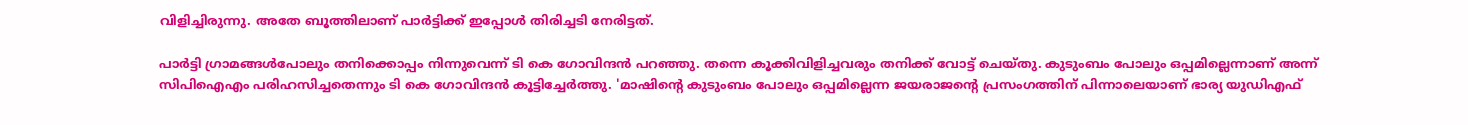വിളിച്ചിരുന്നു. അതേ ബൂത്തിലാണ് പാര്‍ട്ടിക്ക് ഇപ്പോള്‍ തിരിച്ചടി നേരിട്ടത്.

പാര്‍ട്ടി ഗ്രാമങ്ങള്‍പോലും തനിക്കൊപ്പം നിന്നുവെന്ന് ടി കെ ഗോവിന്ദന്‍ പറഞ്ഞു. തന്നെ കൂക്കിവിളിച്ചവരും തനിക്ക് വോട്ട് ചെയ്തു. കുടുംബം പോലും ഒപ്പമില്ലെന്നാണ് അന്ന് സിപിഐഎം പരിഹസിച്ചതെന്നും ടി കെ ഗോവിന്ദന്‍ കൂട്ടിച്ചേര്‍ത്തു. 'മാഷിന്റെ കുടുംബം പോലും ഒപ്പമില്ലെന്ന ജയരാജന്റെ പ്രസംഗത്തിന് പിന്നാലെയാണ് ഭാര്യ യുഡിഎഫ്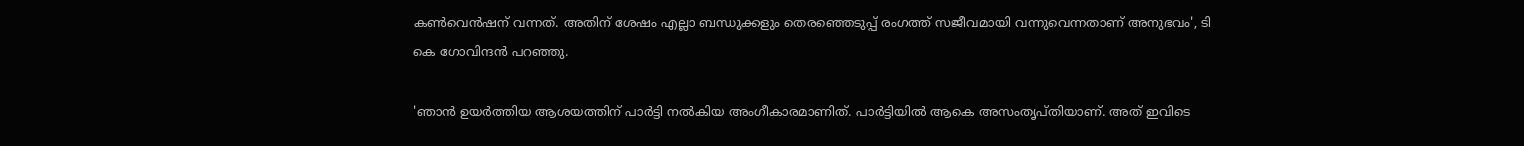കണ്‍വെന്‍ഷന് വന്നത്. അതിന് ശേഷം എല്ലാ ബന്ധുക്കളും തെരഞ്ഞെടുപ്പ് രംഗത്ത് സജീവമായി വന്നുവെന്നതാണ് അനുഭവം', ടി കെ ഗോവിന്ദന്‍ പറഞ്ഞു.

'ഞാന്‍ ഉയര്‍ത്തിയ ആശയത്തിന് പാര്‍ട്ടി നല്‍കിയ അംഗീകാരമാണിത്. പാര്‍ട്ടിയില്‍ ആകെ അസംതൃപ്തിയാണ്. അത് ഇവിടെ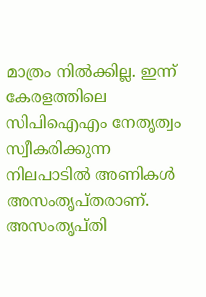മാത്രം നില്‍ക്കില്ല. ഇന്ന് കേരളത്തിലെ സിപിഐഎം നേതൃത്വം സ്വീകരിക്കുന്ന നിലപാടില്‍ അണികള്‍ അസംതൃപ്തരാണ്. അസംതൃപ്തി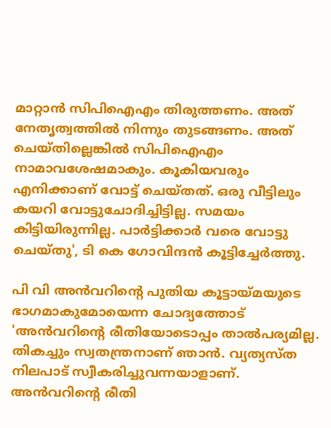മാറ്റാന്‍ സിപിഐഎം തിരുത്തണം. അത് നേതൃത്വത്തില്‍ നിന്നും തുടങ്ങണം. അത് ചെയ്തില്ലെങ്കില്‍ സിപിഐഎം നാമാവശേഷമാകും. കൂകിയവരും എനിക്കാണ് വോട്ട് ചെയ്തത്. ഒരു വീട്ടിലും കയറി വോട്ടുചോദിച്ചിട്ടില്ല. സമയം കിട്ടിയിരുന്നില്ല. പാര്‍ട്ടിക്കാര്‍ വരെ വോട്ടു ചെയ്തു', ടി കെ ഗോവിന്ദന്‍ കൂട്ടിച്ചേര്‍ത്തു.

പി വി അന്‍വറിന്റെ പുതിയ കൂട്ടായ്മയുടെ ഭാഗമാകുമോയെന്ന ചോദ്യത്തോട് 'അന്‍വറിന്റെ രീതിയോടൊപ്പം താല്‍പര്യമില്ല. തികച്ചും സ്വതന്ത്രനാണ് ഞാന്‍. വ്യത്യസ്ത നിലപാട് സ്വീകരിച്ചുവന്നയാളാണ്. അന്‍വറിന്റെ രീതി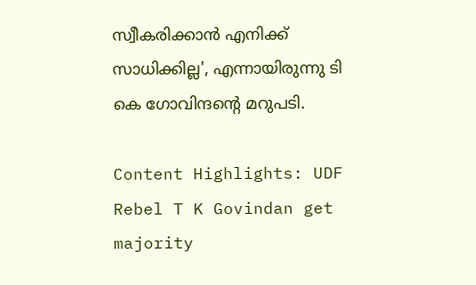സ്വീകരിക്കാന്‍ എനിക്ക് സാധിക്കില്ല', എന്നായിരുന്നു ടി കെ ഗോവിന്ദന്റെ മറുപടി.

Content Highlights: UDF Rebel T K Govindan get majority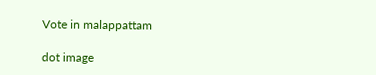Vote in malappattam

dot image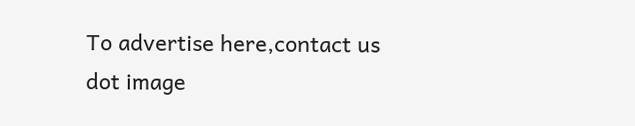To advertise here,contact us
dot image